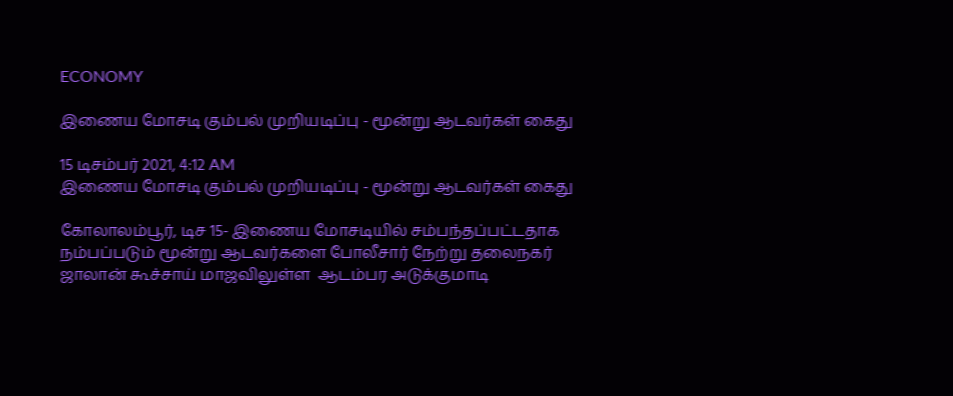ECONOMY

இணைய மோசடி கும்பல் முறியடிப்பு - மூன்று ஆடவர்கள் கைது

15 டிசம்பர் 2021, 4:12 AM
இணைய மோசடி கும்பல் முறியடிப்பு - மூன்று ஆடவர்கள் கைது

கோலாலம்பூர், டிச 15- இணைய மோசடியில் சம்பந்தப்பட்டதாக நம்பப்படும் மூன்று ஆடவர்களை போலீசார் நேற்று தலைநகர் ஜாலான் கூச்சாய் மாஜவிலுள்ள  ஆடம்பர அடுக்குமாடி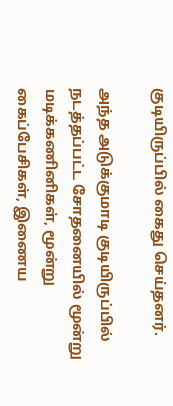குடியிருப்பில் கைது செய்தனர்.

அந்த அடுக்குமாடி குடியிருப்பில் நடத்தப்பட்ட சோதனையில் மூன்று மடிக்கணினிகள், மூன்று கைப்பேசிகள், இணைய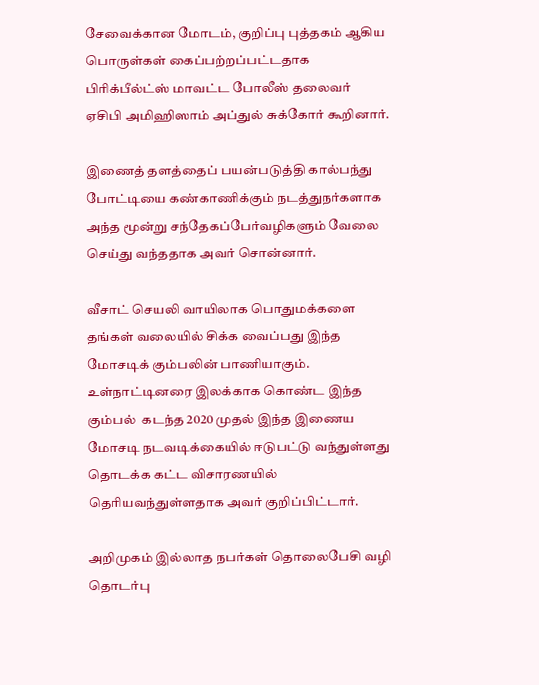சேவைக்கான மோடம், குறிப்பு புத்தகம் ஆகிய பொருள்கள் கைப்பற்றப்பட்டதாக பிரிக்பீல்ட்ஸ் மாவட்ட போலீஸ் தலைவர் ஏசிபி அமிஹிஸாம் அப்துல் சுக்கோர் கூறினார்.

இணைத் தளத்தைப் பயன்படுத்தி கால்பந்து போட்டியை கண்காணிக்கும் நடத்துநர்களாக அந்த மூன்று சந்தேகப்பேர்வழிகளும் வேலை செய்து வந்ததாக அவர் சொன்னார்.

வீசாட் செயலி வாயிலாக பொதுமக்களை தங்கள் வலையில் சிக்க வைப்பது இந்த மோசடிக் கும்பலின் பாணியாகும். உள்நாட்டினரை இலக்காக கொண்ட இந்த கும்பல்  கடந்த 2020 முதல் இந்த இணைய மோசடி நடவடிக்கையில் ஈடுபட்டு வந்துள்ளது  தொடக்க கட்ட விசாரணயில் தெரியவந்துள்ளதாக அவர் குறிப்பிட்டார்.

அறிமுகம் இல்லாத நபர்கள் தொலைபேசி வழி தொடர்பு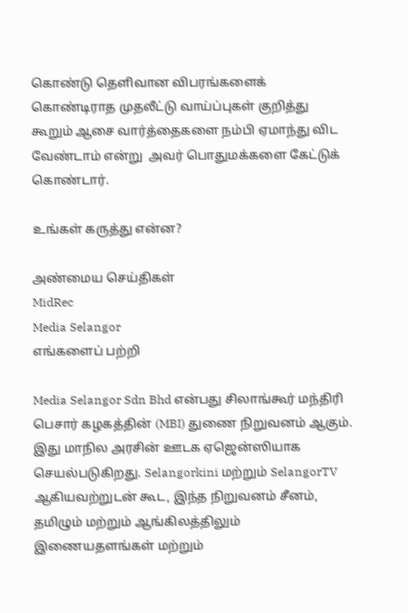கொண்டு தெளிவான விபரங்களைக் கொண்டிராத முதலீட்டு வாய்ப்புகள் குறித்து கூறும் ஆசை வார்த்தைகளை நம்பி ஏமாந்து விட வேண்டாம் என்று  அவர் பொதுமக்களை கேட்டுக் கொண்டார்.

உங்கள் கருத்து என்ன?

அண்மைய செய்திகள்
MidRec
Media Selangor
எங்களைப் பற்றி

Media Selangor Sdn Bhd என்பது சிலாங்கூர் மந்திரி பெசார் கழகத்தின் (MBI) துணை நிறுவனம் ஆகும். இது மாநில அரசின் ஊடக ஏஜென்ஸியாக செயல்படுகிறது. Selangorkini மற்றும் SelangorTV ஆகியவற்றுடன் கூட, இந்த நிறுவனம் சீனம், தமிழும் மற்றும் ஆங்கிலத்திலும் இணையதளங்கள் மற்றும்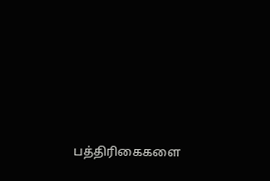பத்திரிகைகளை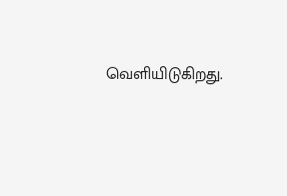வெளியிடுகிறது.